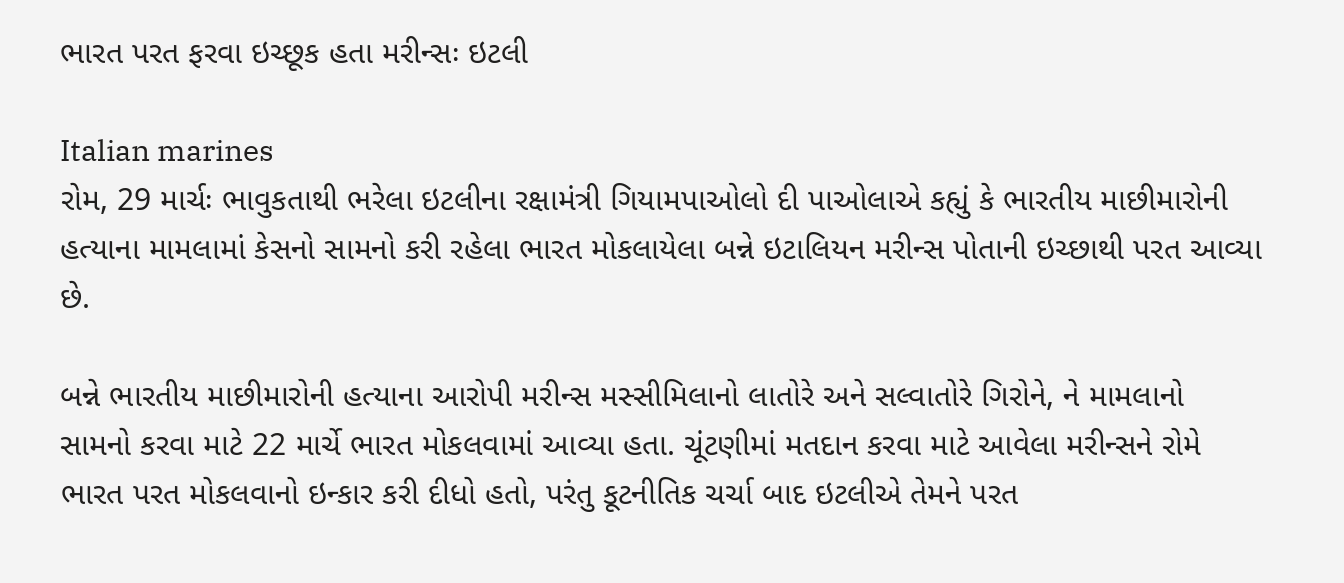ભારત પરત ફરવા ઇચ્છૂક હતા મરીન્સઃ ઇટલી

Italian marines
રોમ, 29 માર્ચઃ ભાવુકતાથી ભરેલા ઇટલીના રક્ષામંત્રી ગિયામપાઓલો દી પાઓલાએ કહ્યું કે ભારતીય માછીમારોની હત્યાના મામલામાં કેસનો સામનો કરી રહેલા ભારત મોકલાયેલા બન્ને ઇટાલિયન મરીન્સ પોતાની ઇચ્છાથી પરત આવ્યા છે.

બન્ને ભારતીય માછીમારોની હત્યાના આરોપી મરીન્સ મસ્સીમિલાનો લાતોરે અને સલ્વાતોરે ગિરોને, ને મામલાનો સામનો કરવા માટે 22 માર્ચે ભારત મોકલવામાં આવ્યા હતા. ચૂંટણીમાં મતદાન કરવા માટે આવેલા મરીન્સને રોમે ભારત પરત મોકલવાનો ઇન્કાર કરી દીધો હતો, પરંતુ કૂટનીતિક ચર્ચા બાદ ઇટલીએ તેમને પરત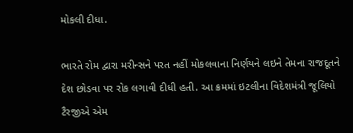મોકલી દીધા.

ભારતે રોમ દ્વારા મરીન્સને પરત નહીં મોકલવાના નિર્ણયને લઇને તેમના રાજદૂતને દેશ છોડવા પર રોક લગાવી દીધી હતી. આ ક્રમમાં ઇટલીના વિદેશમંત્રી જૂલિયો ટૈરજીએ એમ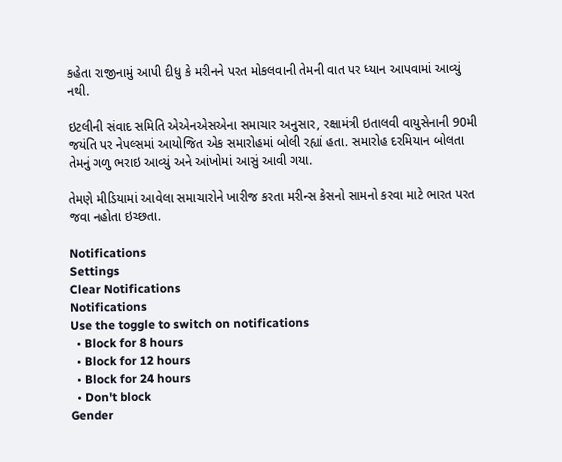કહેતા રાજીનામું આપી દીધુ કે મરીનને પરત મોકલવાની તેમની વાત પર ધ્યાન આપવામાં આવ્યું નથી.

ઇટલીની સંવાદ સમિતિ એએનએસએના સમાચાર અનુસાર, રક્ષામંત્રી ઇતાલવી વાયુસેનાની 90મી જયંતિ પર નેપલ્સમાં આયોજિત એક સમારોહમાં બોલી રહ્યાં હતા. સમારોહ દરમિયાન બોલતા તેમનું ગળુ ભરાઇ આવ્યું અને આંખોમાં આસું આવી ગયા.

તેમણે મીડિયામાં આવેલા સમાચારોને ખારીજ કરતા મરીન્સ કેસનો સામનો કરવા માટે ભારત પરત જવા નહોતા ઇચ્છતા.

Notifications
Settings
Clear Notifications
Notifications
Use the toggle to switch on notifications
  • Block for 8 hours
  • Block for 12 hours
  • Block for 24 hours
  • Don't block
Gender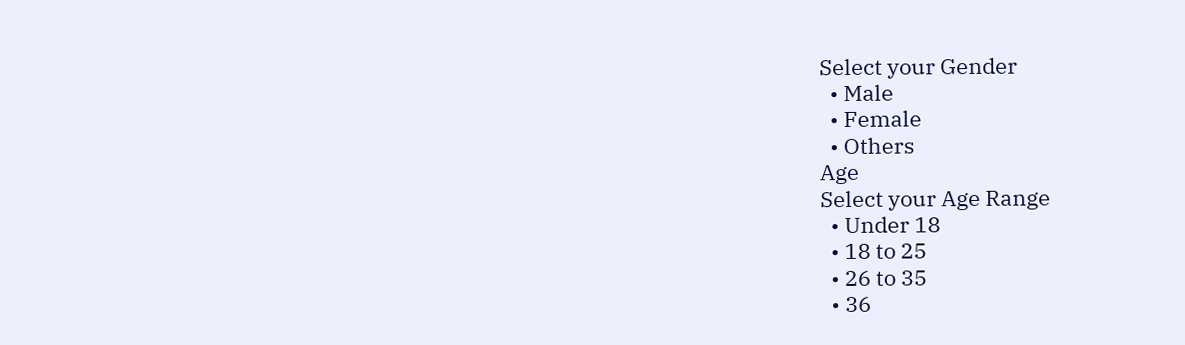Select your Gender
  • Male
  • Female
  • Others
Age
Select your Age Range
  • Under 18
  • 18 to 25
  • 26 to 35
  • 36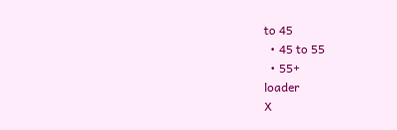to 45
  • 45 to 55
  • 55+
loader
X